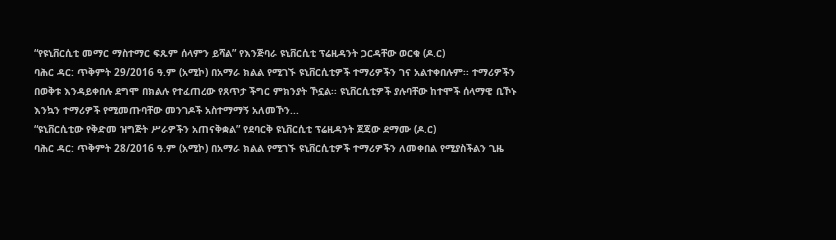“የዩኒቨርሲቲ መማር ማስተማር ፍጹም ሰላምን ይሻል” የእንጅባራ ዩኒቨርሲቲ ፕሬዚዳንት ጋርዳቸው ወርቁ (ዶ.ር)
ባሕር ዳር: ጥቅምት 29/2016 ዓ.ም (አሚኮ) በአማራ ክልል የሚገኙ ዩኒቨርሲቲዎች ተማሪዎችን ገና አልተቀበሉም፡፡ ተማሪዎችን በወቅቱ እንዳይቀበሉ ደግሞ በክልሉ የተፈጠረው የጸጥታ ችግር ምክንያት ኾኗል፡፡ ዩኒቨርሲቲዎች ያሉባቸው ከተሞች ሰላማዊ ቢኾኑ እንኳን ተማሪዎች የሚመጡባቸው መንገዶች አስተማማኝ አለመኾን...
“ዩኒቨርሲቲው የቅድመ ዝግጅት ሥራዎችን አጠናቅቋል” የደባርቅ ዩኒቨርሲቲ ፕሬዚዳንት ጀጃው ደማሙ (ዶ.ር)
ባሕር ዳር: ጥቅምት 28/2016 ዓ.ም (አሚኮ) በአማራ ክልል የሚገኙ ዩኒቨርሲቲዎች ተማሪዎችን ለመቀበል የሚያስችልን ጊዜ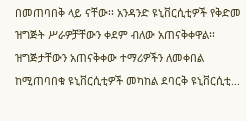በመጠባበቅ ላይ ናቸው፡፡ አንዳንድ ዩኒቨርሲቲዎች የቅድመ ዝግጅት ሥራዎቻቸውን ቀደም ብለው አጠናቅቀዋል፡፡ ዝግጅታቸውን አጠናቅቀው ተማሪዎችን ለመቀበል ከሚጠባበቁ ዩኒቨርሲቲዎች መካከል ደባርቅ ዩኒቨርሲቲ...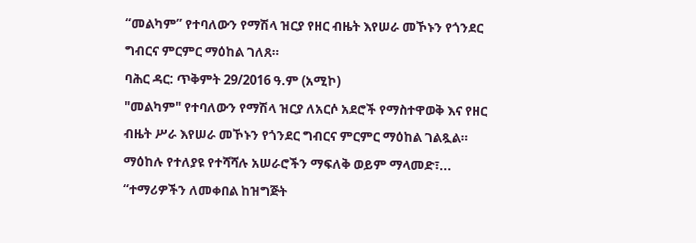“መልካም” የተባለውን የማሽላ ዝርያ የዘር ብዜት እየሠራ መኾኑን የጎንደር ግብርና ምርምር ማዕከል ገለጸ።
ባሕር ዳር: ጥቅምት 29/2016 ዓ.ም (አሚኮ)
"መልካም" የተባለውን የማሽላ ዝርያ ለአርሶ አደሮች የማስተዋወቅ እና የዘር ብዜት ሥራ እየሠራ መኾኑን የጎንደር ግብርና ምርምር ማዕከል ገልጿል። ማዕከሉ የተለያዩ የተሻሻሉ አሠራሮችን ማፍለቅ ወይም ማላመድ፣...
“ተማሪዎችን ለመቀበል ከዝግጅት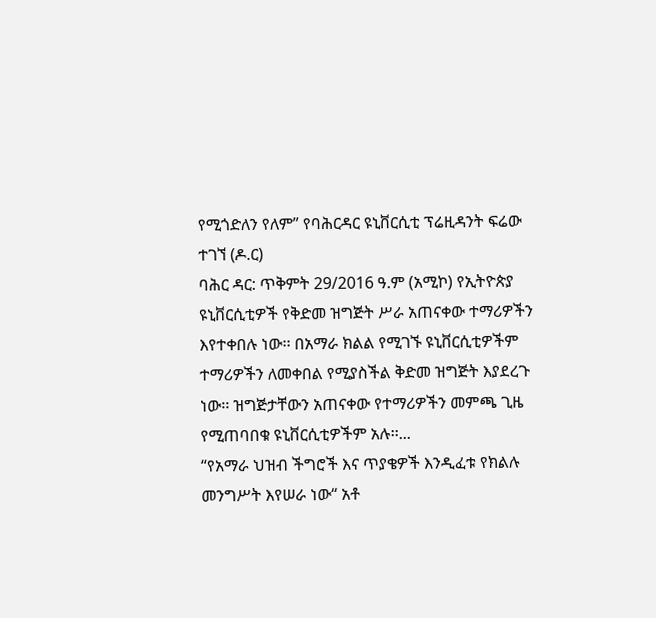የሚጎድለን የለም” የባሕርዳር ዩኒቨርሲቲ ፕሬዚዳንት ፍሬው ተገኘ (ዶ.ር)
ባሕር ዳር: ጥቅምት 29/2016 ዓ.ም (አሚኮ) የኢትዮጵያ ዩኒቨርሲቲዎች የቅድመ ዝግጅት ሥራ አጠናቀው ተማሪዎችን እየተቀበሉ ነው፡፡ በአማራ ክልል የሚገኙ ዩኒቨርሲቲዎችም ተማሪዎችን ለመቀበል የሚያስችል ቅድመ ዝግጅት እያደረጉ ነው፡፡ ዝግጅታቸውን አጠናቀው የተማሪዎችን መምጫ ጊዜ የሚጠባበቁ ዩኒቨርሲቲዎችም አሉ፡፡...
“የአማራ ህዝብ ችግሮች እና ጥያቄዎች እንዲፈቱ የክልሉ መንግሥት እየሠራ ነው“ አቶ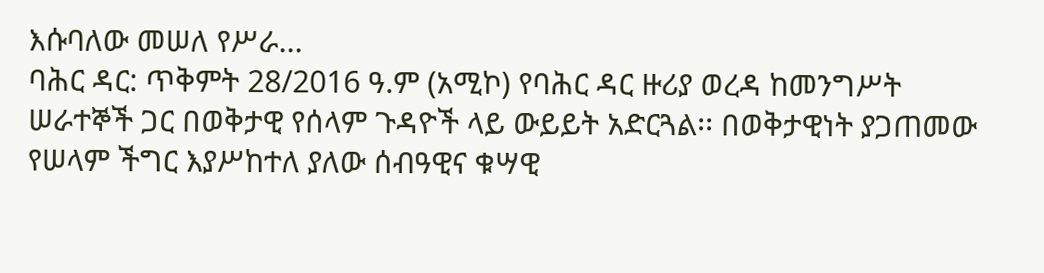እሱባለው መሠለ የሥራ...
ባሕር ዳር: ጥቅምት 28/2016 ዓ.ም (አሚኮ) የባሕር ዳር ዙሪያ ወረዳ ከመንግሥት ሠራተኞች ጋር በወቅታዊ የሰላም ጉዳዮች ላይ ውይይት አድርጓል፡፡ በወቅታዊነት ያጋጠመው የሠላም ችግር እያሥከተለ ያለው ሰብዓዊና ቁሣዊ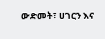ውድመት፣ ሀገርን እና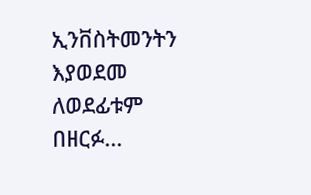ኢንቨስትመንትን እያወደመ ለወደፊቱም በዘርፉ...